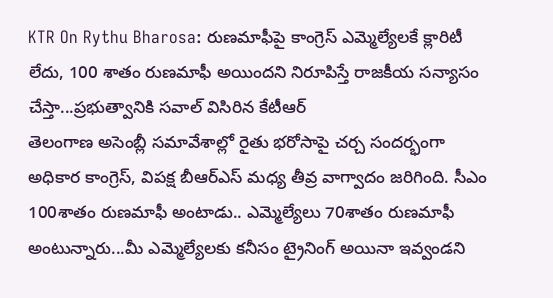KTR On Rythu Bharosa: రుణమాఫీపై కాంగ్రెస్ ఎమ్మెల్యేలకే క్లారిటీ లేదు, 100 శాతం రుణమాఫీ అయిందని నిరూపిస్తే రాజకీయ సన్యాసం చేస్తా...ప్రభుత్వానికి సవాల్ విసిరిన కేటీఆర్
తెలంగాణ అసెంబ్లీ సమావేశాల్లో రైతు భరోసాపై చర్చ సందర్భంగా అధికార కాంగ్రెస్, విపక్ష బీఆర్ఎస్ మధ్య తీవ్ర వాగ్వాదం జరిగింది. సీఎం 100శాతం రుణమాఫీ అంటాడు.. ఎమ్మెల్యేలు 70శాతం రుణమాఫీ అంటున్నారు...మీ ఎమ్మెల్యేలకు కనీసం ట్రైనింగ్ అయినా ఇవ్వండని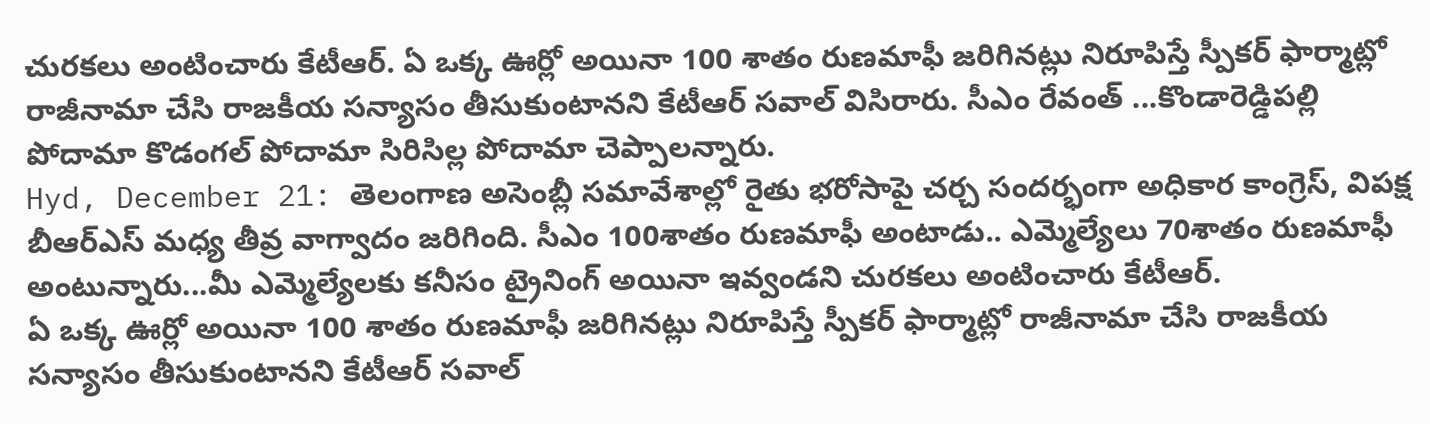చురకలు అంటించారు కేటీఆర్. ఏ ఒక్క ఊర్లో అయినా 100 శాతం రుణమాఫీ జరిగినట్లు నిరూపిస్తే స్పీకర్ ఫార్మాట్లో రాజీనామా చేసి రాజకీయ సన్యాసం తీసుకుంటానని కేటీఆర్ సవాల్ విసిరారు. సీఎం రేవంత్ ...కొండారెడ్డిపల్లి పోదామా కొడంగల్ పోదామా సిరిసిల్ల పోదామా చెప్పాలన్నారు.
Hyd, December 21: తెలంగాణ అసెంబ్లీ సమావేశాల్లో రైతు భరోసాపై చర్చ సందర్భంగా అధికార కాంగ్రెస్, విపక్ష బీఆర్ఎస్ మధ్య తీవ్ర వాగ్వాదం జరిగింది. సీఎం 100శాతం రుణమాఫీ అంటాడు.. ఎమ్మెల్యేలు 70శాతం రుణమాఫీ అంటున్నారు...మీ ఎమ్మెల్యేలకు కనీసం ట్రైనింగ్ అయినా ఇవ్వండని చురకలు అంటించారు కేటీఆర్.
ఏ ఒక్క ఊర్లో అయినా 100 శాతం రుణమాఫీ జరిగినట్లు నిరూపిస్తే స్పీకర్ ఫార్మాట్లో రాజీనామా చేసి రాజకీయ సన్యాసం తీసుకుంటానని కేటీఆర్ సవాల్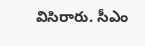విసిరారు. సీఎం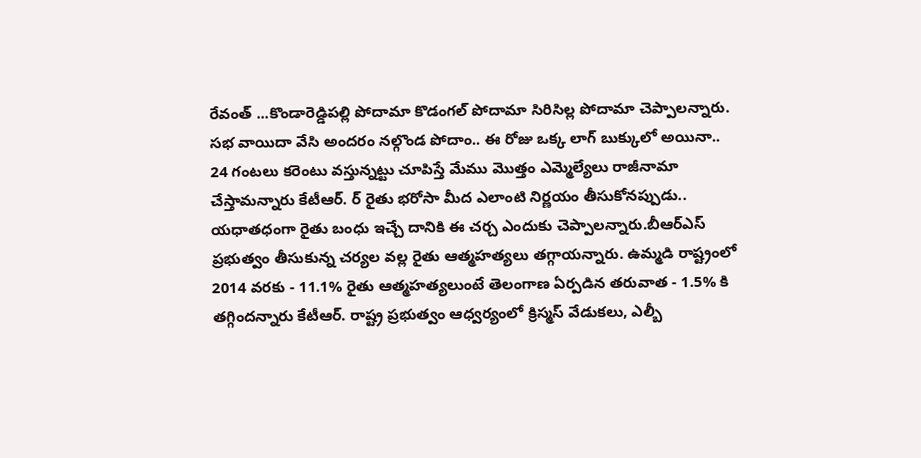రేవంత్ ...కొండారెడ్డిపల్లి పోదామా కొడంగల్ పోదామా సిరిసిల్ల పోదామా చెప్పాలన్నారు.
సభ వాయిదా వేసి అందరం నల్గొండ పోదాం.. ఈ రోజు ఒక్క లాగ్ బుక్కులో అయినా.. 24 గంటలు కరెంటు వస్తున్నట్టు చూపిస్తే మేము మొత్తం ఎమ్మెల్యేలు రాజీనామా చేస్తామన్నారు కేటీఆర్. ర్ రైతు భరోసా మీద ఎలాంటి నిర్ణయం తీసుకోనప్పుడు.. యధాతధంగా రైతు బంధు ఇచ్చే దానికి ఈ చర్చ ఎందుకు చెప్పాలన్నారు.బీఆర్ఎస్ ప్రభుత్వం తీసుకున్న చర్యల వల్ల రైతు ఆత్మహత్యలు తగ్గాయన్నారు. ఉమ్మడి రాష్ట్రంలో 2014 వరకు - 11.1% రైతు ఆత్మహత్యలుంటే తెలంగాణ ఏర్పడిన తరువాత - 1.5% కి తగ్గిందన్నారు కేటీఆర్. రాష్ట్ర ప్రభుత్వం ఆధ్వర్యంలో క్రిస్మస్ వేడుకలు, ఎల్బీ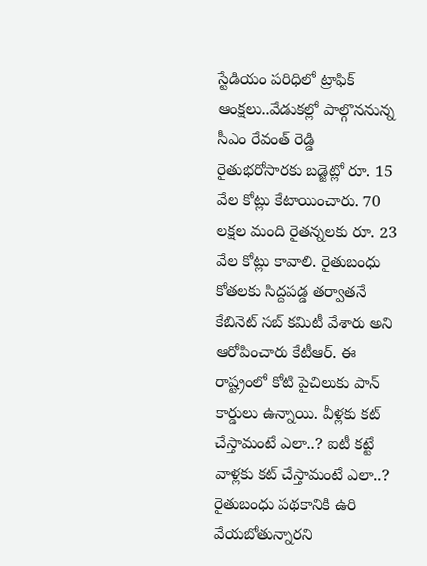స్టేడియం పరిధిలో ట్రాఫిక్ ఆంక్షలు..వేడుకల్లో పాల్గొననున్న సీఎం రేవంత్ రెడ్డి
రైతుభరోసారకు బడ్జెట్లో రూ. 15 వేల కోట్లు కేటాయించారు. 70 లక్షల మంది రైతన్నలకు రూ. 23 వేల కోట్లు కావాలి. రైతుబంధు కోతలకు సిద్దపడ్డ తర్వాతనే కేబినెట్ సబ్ కమిటీ వేశారు అని ఆరోపించారు కేటీఆర్. ఈ రాష్ట్రంలో కోటి పైచిలుకు పాన్ కార్డులు ఉన్నాయి. వీళ్లకు కట్ చేస్తామంటే ఎలా..? ఐటీ కట్టే వాళ్లకు కట్ చేస్తామంటే ఎలా..? రైతుబంధు పథకానికి ఉరి వేయబోతున్నారని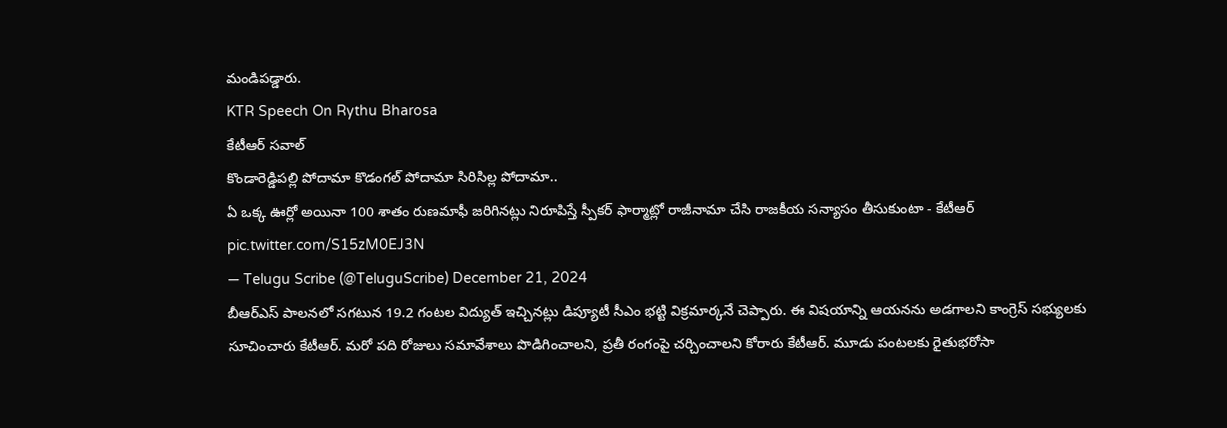మండిపడ్డారు.
KTR Speech On Rythu Bharosa
కేటీఆర్ సవాల్
కొండారెడ్డిపల్లి పోదామా కొడంగల్ పోదామా సిరిసిల్ల పోదామా..
ఏ ఒక్క ఊర్లో అయినా 100 శాతం రుణమాఫీ జరిగినట్లు నిరూపిస్తే స్పీకర్ ఫార్మాట్లో రాజీనామా చేసి రాజకీయ సన్యాసం తీసుకుంటా - కేటీఆర్ pic.twitter.com/S15zM0EJ3N
— Telugu Scribe (@TeluguScribe) December 21, 2024
బీఆర్ఎస్ పాలనలో సగటున 19.2 గంటల విద్యుత్ ఇచ్చినట్లు డిప్యూటీ సీఎం భట్టి విక్రమార్కనే చెప్పారు. ఈ విషయాన్ని ఆయనను అడగాలని కాంగ్రెస్ సభ్యులకు సూచించారు కేటీఆర్. మరో పది రోజులు సమావేశాలు పొడిగించాలని, ప్రతీ రంగంపై చర్చించాలని కోరారు కేటీఆర్. మూడు పంటలకు రైతుభరోసా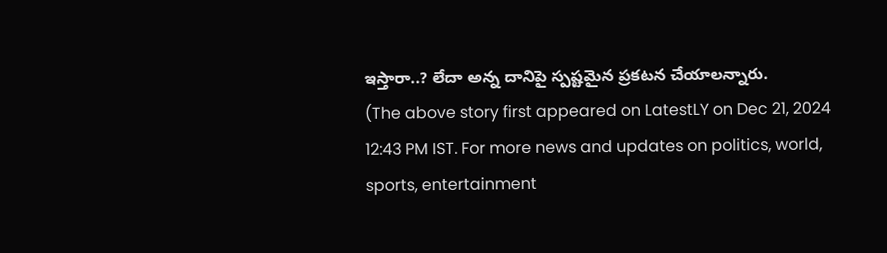ఇస్తారా..? లేదా అన్న దానిపై స్పష్టమైన ప్రకటన చేయాలన్నారు.
(The above story first appeared on LatestLY on Dec 21, 2024 12:43 PM IST. For more news and updates on politics, world, sports, entertainment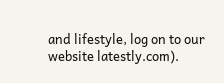and lifestyle, log on to our website latestly.com).